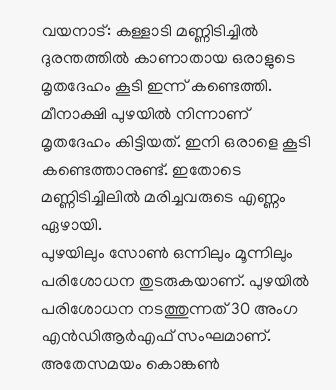വയനാട്: കള്ളാടി മണ്ണിടിച്ചിൽ ദുരന്തത്തിൽ കാണാതായ ഒരാളുടെ മൃതദേഹം കൂടി ഇന്ന് കണ്ടെത്തി. മീനാക്ഷി പുഴയിൽ നിന്നാണ് മൃതദേഹം കിട്ടിയത്. ഇനി ഒരാളെ കൂടി കണ്ടെത്താനുണ്ട്. ഇതോടെ മണ്ണിടിച്ചിലിൽ മരിച്ചവരുടെ എണ്ണം ഏഴായി.
പുഴയിലും സോൺ ഒന്നിലും മൂന്നിലും പരിശോധന തുടരുകയാണ്. പുഴയിൽ പരിശോധന നടത്തുന്നത് 30 അംഗ എൻഡിആർഎഫ് സംഘമാണ്. അതേസമയം കൊങ്കൺ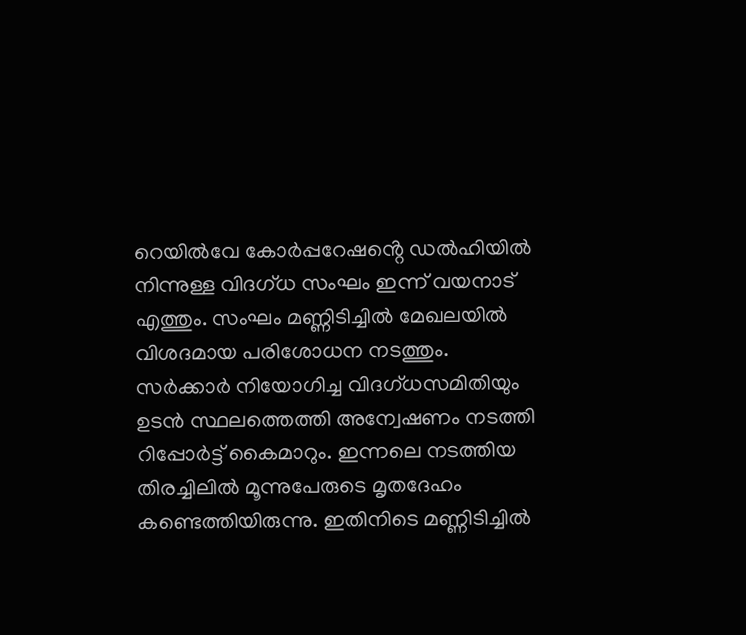റെയിൽവേ കോർപ്പറേഷൻ്റെ ഡൽഹിയിൽ നിന്നുള്ള വിദഗ്ധ സംഘം ഇന്ന് വയനാട് എത്തും. സംഘം മണ്ണിടിച്ചിൽ മേഖലയിൽ വിശദമായ പരിശോധന നടത്തും.
സർക്കാർ നിയോഗിച്ച വിദഗ്ധസമിതിയും ഉടൻ സ്ഥലത്തെത്തി അന്വേഷണം നടത്തി റിപ്പോർട്ട് കൈമാറും. ഇന്നലെ നടത്തിയ തിരച്ചിലിൽ മൂന്നുപേരുടെ മൃതദേഹം കണ്ടെത്തിയിരുന്നു. ഇതിനിടെ മണ്ണിടിച്ചിൽ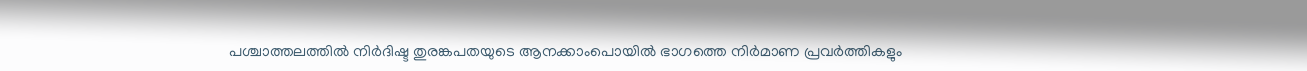പശ്ചാത്തലത്തിൽ നിർദിഷ്ട തുരങ്കപതയുടെ ആനക്കാംപൊയിൽ ഭാഗത്തെ നിർമാണ പ്രവർത്തികളും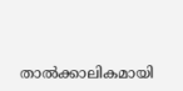താൽക്കാലികമായി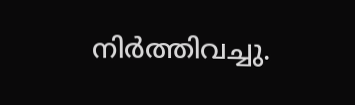നിർത്തിവച്ചു.